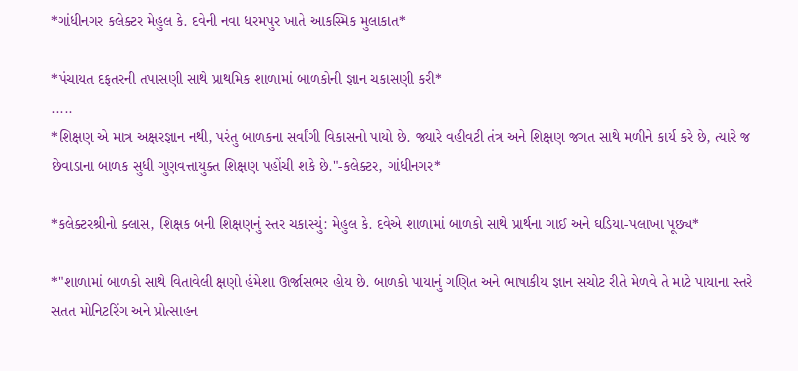*ગાંધીનગર કલેક્ટર મેહુલ કે. દવેની નવા ધરમપુર ખાતે આકસ્મિક મુલાકાત*

*પંચાયત દફતરની તપાસણી સાથે પ્રાથમિક શાળામાં બાળકોની જ્ઞાન ચકાસણી કરી*
.....
*શિક્ષણ એ માત્ર અક્ષરજ્ઞાન નથી, પરંતુ બાળકના સર્વાંગી વિકાસનો પાયો છે. જ્યારે વહીવટી તંત્ર અને શિક્ષણ જગત સાથે મળીને કાર્ય કરે છે, ત્યારે જ છેવાડાના બાળક સુધી ગુણવત્તાયુક્ત શિક્ષણ પહોંચી શકે છે."-કલેક્ટર, ગાંધીનગર*

*કલેક્ટરશ્રીનો ક્લાસ, શિક્ષક બની શિક્ષણનું સ્તર ચકાસ્યું: મેહુલ કે. દવેએ શાળામાં બાળકો સાથે પ્રાર્થના ગાઈ અને ઘડિયા-પલાખા પૂછ્ય*

*"શાળામાં બાળકો સાથે વિતાવેલી ક્ષણો હંમેશા ઊર્જાસભર હોય છે. બાળકો પાયાનું ગણિત અને ભાષાકીય જ્ઞાન સચોટ રીતે મેળવે તે માટે પાયાના સ્તરે સતત મોનિટરિંગ અને પ્રોત્સાહન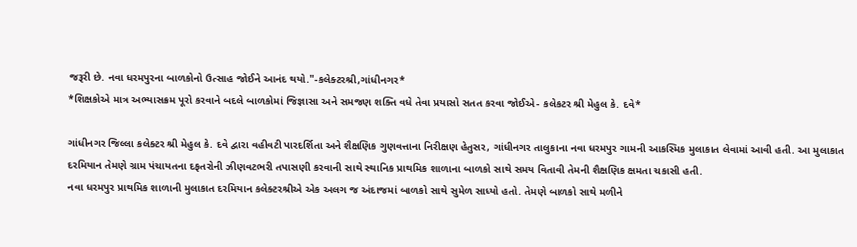જરૂરી છે. નવા ધરમપુરના બાળકોનો ઉત્સાહ જોઈને આનંદ થયો."-કલેક્ટરશ્રી,ગાંધીનગર*
*શિક્ષકોએ માત્ર અભ્યાસક્રમ પૂરો કરવાને બદલે બાળકોમાં જિજ્ઞાસા અને સમજણ શક્તિ વધે તેવા પ્રયાસો સતત કરવા જોઈએ- કલેકટર શ્રી મેહુલ કે. દવે*

ગાંધીનગર જિલ્લા કલેક્ટર શ્રી મેહુલ કે. દવે દ્વારા વહીવટી પારદર્શિતા અને શૈક્ષણિક ગુણવત્તાના નિરીક્ષણ હેતુસર, ગાંધીનગર તાલુકાના નવા ધરમપુર ગામની આકસ્મિક મુલાકાત લેવામાં આવી હતી. આ મુલાકાત દરમિયાન તેમણે ગ્રામ પંચાયતના દફતરોની ઝીણવટભરી તપાસણી કરવાની સાથે સ્થાનિક પ્રાથમિક શાળાના બાળકો સાથે સમય વિતાવી તેમની શૈક્ષણિક ક્ષમતા ચકાસી હતી.
નવા ધરમપુર પ્રાથમિક શાળાની મુલાકાત દરમિયાન કલેક્ટરશ્રીએ એક અલગ જ અંદાજમાં બાળકો સાથે સુમેળ સાધ્યો હતો. તેમણે બાળકો સાથે મળીને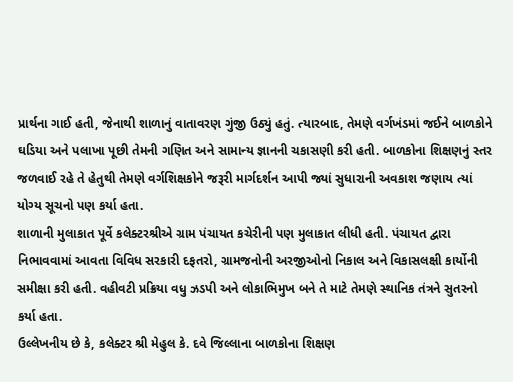પ્રાર્થના ગાઈ હતી, જેનાથી શાળાનું વાતાવરણ ગુંજી ઉઠ્યું હતું. ત્યારબાદ, તેમણે વર્ગખંડમાં જઈને બાળકોને ઘડિયા અને પલાખા પૂછી તેમની ગણિત અને સામાન્ય જ્ઞાનની ચકાસણી કરી હતી. બાળકોના શિક્ષણનું સ્તર જળવાઈ રહે તે હેતુથી તેમણે વર્ગશિક્ષકોને જરૂરી માર્ગદર્શન આપી જ્યાં સુધારાની અવકાશ જણાય ત્યાં યોગ્ય સૂચનો પણ કર્યા હતા.
શાળાની મુલાકાત પૂર્વે કલેક્ટરશ્રીએ ગ્રામ પંચાયત કચેરીની પણ મુલાકાત લીધી હતી. પંચાયત દ્વારા નિભાવવામાં આવતા વિવિધ સરકારી દફતરો, ગ્રામજનોની અરજીઓનો નિકાલ અને વિકાસલક્ષી કાર્યોની સમીક્ષા કરી હતી. વહીવટી પ્રક્રિયા વધુ ઝડપી અને લોકાભિમુખ બને તે માટે તેમણે સ્થાનિક તંત્રને સુતરનો કર્યા હતા.
ઉલ્લેખનીય છે કે, કલેક્ટર શ્રી મેહુલ કે. દવે જિલ્લાના બાળકોના શિક્ષણ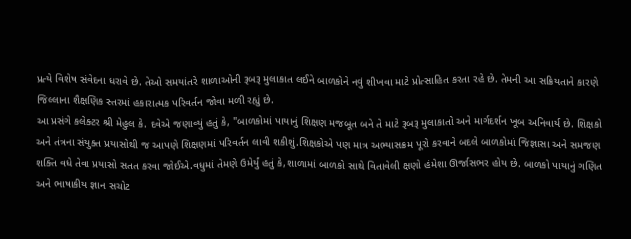પ્રત્યે વિશેષ સંવેદના ધરાવે છે. તેઓ સમયાંતરે શાળાઓની રૂબરૂ મુલાકાત લઈને બાળકોને નવું શીખવા માટે પ્રોત્સાહિત કરતા રહે છે. તેમની આ સક્રિયતાને કારણે જિલ્લાના શૈક્ષણિક સ્તરમાં હકારાત્મક પરિવર્તન જોવા મળી રહ્યું છે.
આ પ્રસંગે કલેક્ટર શ્રી મેહુલ કે. દવેએ જણાવ્યું હતું કે, "બાળકોમાં પાયાનું શિક્ષણ મજબૂત બને તે માટે રૂબરૂ મુલાકાતો અને માર્ગદર્શન ખૂબ અનિવાર્ય છે. શિક્ષકો અને તંત્રના સંયુક્ત પ્રયાસોથી જ આપણે શિક્ષણમાં પરિવર્તન લાવી શકીશું.શિક્ષકોએ પણ માત્ર અભ્યાસક્રમ પૂરો કરવાને બદલે બાળકોમાં જિજ્ઞાસા અને સમજણ શક્તિ વધે તેવા પ્રયાસો સતત કરવા જોઈએ.વધુમાં તેમણે ઉમેર્યું હતું કે,શાળામાં બાળકો સાથે વિતાવેલી ક્ષણો હંમેશા ઊર્જાસભર હોય છે. બાળકો પાયાનું ગણિત અને ભાષાકીય જ્ઞાન સચોટ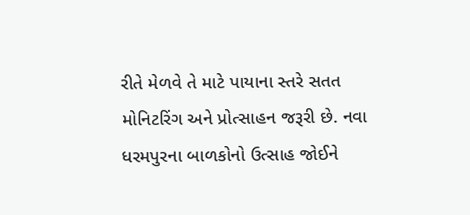રીતે મેળવે તે માટે પાયાના સ્તરે સતત મોનિટરિંગ અને પ્રોત્સાહન જરૂરી છે. નવા ધરમપુરના બાળકોનો ઉત્સાહ જોઈને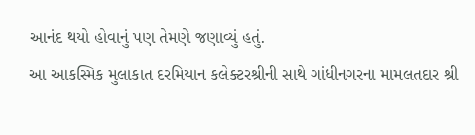આનંદ થયો હોવાનું પણ તેમણે જણાવ્યું હતું.
આ આકસ્મિક મુલાકાત દરમિયાન કલેક્ટરશ્રીની સાથે ગાંધીનગરના મામલતદાર શ્રી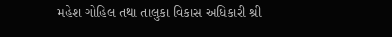મહેશ ગોહિલ તથા તાલુકા વિકાસ અધિકારી શ્રી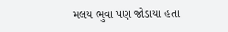મલય ભુવા પણ જોડાયા હતા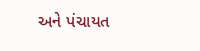અને પંચાયત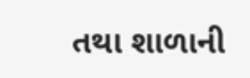તથા શાળાની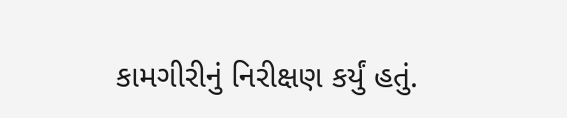કામગીરીનું નિરીક્ષણ કર્યું હતું.